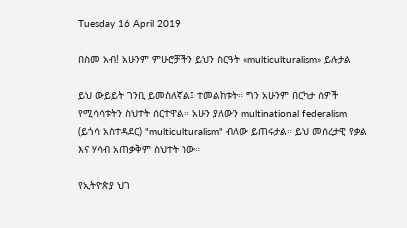Tuesday 16 April 2019

በስመ አብ! አሁንም ምሁሮቻችን ይህን ስርዓት «multiculturalism» ይሉታል

ይህ ውይይት ገንቢ ይመስለኛል፤ ተመልከቱት። ግን አሁንም በርካታ ሰዎች የሚሳሳቱትን ስህተት ሰርተዋል። አሁን ያለውን multinational federalism (ይጎሳ አስተዳደር) "multiculturalism" ብለው ይጠሩታል። ይህ መሰረታዊ የቃል እና ሃሳብ አጠቃቅም ስህተት ነው።

የኢትዮጵያ ህገ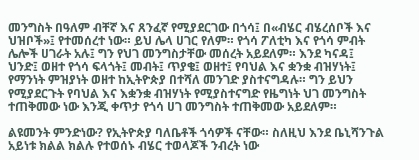መንግስት በዓለም ብቸኛ እና ጸንፈኛ የሚያደርገው በጎሳ፤ በ«ብሄር ብሄረሰቦች እና ህዝቦች»፤ የተመሰረተ ነው። ይህ ሌላ ሀገር የለም። የጎሳ ፖለቲካ እና የጎሳ ምብት ሌሎች ሀገራት አሉ፤ ግን የህገ መንግስታቸው መሰረት አይደለም። እንደ ካናዳ፤ ህንድ፤ ወዘተ የጎሳ ፍላጎት፤ መብት፤ ጥያቄ፤ ወዘተ፤ የባህል እና ቋንቋ ብዝሃነት፤ የማንነት ምዝያነት ወዘተ ከኢትዮጵያ በተሻለ መንገድ ያስተናግዳሉ። ግን ይህን የሚያደርጉት የባህል እና እቋንቋ ብዝሃነት የሚያስተናግድ የዜግነት ህገ መንግስት ተጠቅመው ነው እንጂ ቀጥታ የጎሳ ሀገ መንግስት ተጠቅመው አይደለም።

ልዩመንት ምንድነው? የኢትዮጵያ ባለቤቶች ጎሳዎች ናቸው። ስለዚህ እንደ ቤኒሻንጉል አይነቱ ክልል ክልሉ የተወሰኑ ብሄር ተወላጆች ንብረት ነው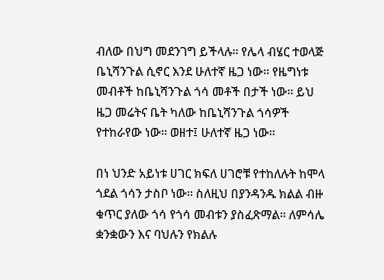ብለው በህግ መደንገግ ይችላሉ። የሌላ ብሄር ተወላጅ ቤኒሻንጉል ሲኖር እንደ ሁለተኛ ዜጋ ነው። የዜግነቱ መብቶች ከቤኒሻንጉል ጎሳ መቶች በታች ነው። ይህ ዜጋ መሬትና ቤት ካለው ከቤኒሻንጉል ጎሳዎች የተከራየው ነው። ወዘተ፤ ሁለተኛ ዜጋ ነው።

በነ ህንድ አይነቱ ሀገር ክፍለ ሀገሮቹ የተከለሉት ከሞላ ጎደል ጎሳን ታስቦ ነው። ስለዚህ በያንዳንዱ ክልል ብዙ ቁጥር ያለው ጎሳ የጎሳ መብቱን ያስፈጽማል። ለምሳሌ ቋንቋውን እና ባህሉን የክልሉ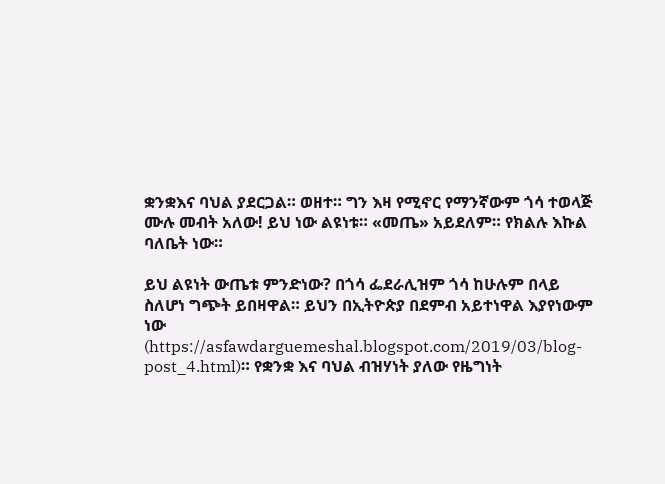ቋንቋእና ባህል ያደርጋል። ወዘተ። ግን እዛ የሚኖር የማንኛውም ጎሳ ተወላጅ ሙሉ መብት አለው! ይህ ነው ልዩነቱ። «መጤ» አይደለም። የክልሉ እኩል ባለቤት ነው።

ይህ ልዩነት ውጤቱ ምንድነው? በጎሳ ፌደራሊዝም ጎሳ ከሁሉም በላይ ስለሆነ ግጭት ይበዛዋል። ይህን በኢትዮጵያ በደምብ አይተነዋል እያየነውም ነው (https://asfawdarguemeshal.blogspot.com/2019/03/blog-post_4.html)። የቋንቋ እና ባህል ብዝሃነት ያለው የዜግነት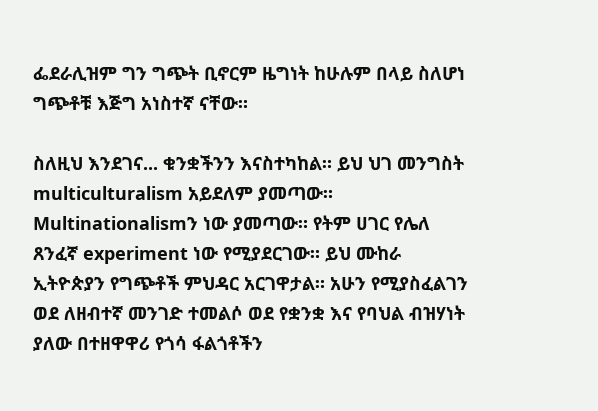ፌደራሊዝም ግን ግጭት ቢኖርም ዜግነት ከሁሉም በላይ ስለሆነ ግጭቶቹ እጅግ አነስተኛ ናቸው።

ስለዚህ እንደገና... ቁንቋችንን እናስተካከል። ይህ ህገ መንግስት multiculturalism አይደለም ያመጣው። Multinationalismን ነው ያመጣው። የትም ሀገር የሌለ ጸንፈኛ experiment ነው የሚያደርገው። ይህ ሙከራ ኢትዮጵያን የግጭቶች ምህዳር አርገዋታል። አሁን የሚያስፈልገን ወደ ለዘብተኛ መንገድ ተመልሶ ወደ የቋንቋ እና የባህል ብዝሃነት ያለው በተዘዋዋሪ የጎሳ ፋልጎቶችን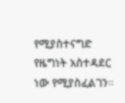የሚያስተናግድ የዜግነት አስተዳደር ነው የሚያስፈልገን።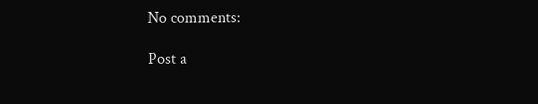No comments:

Post a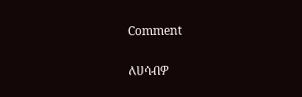Comment

ለሀሳብዎ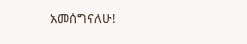አመሰግናለሁ!